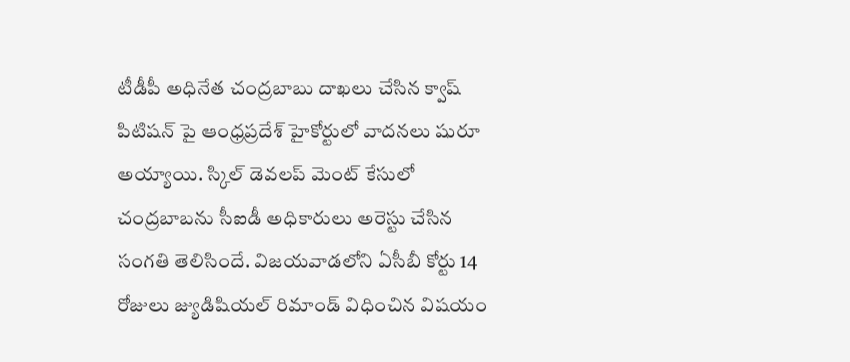టీడీపీ అధినేత చంద్రబాబు దాఖలు చేసిన క్వాష్ పిటిషన్ పై ఆంధ్రప్రదేశ్ హైకోర్టులో వాదనలు షురూ అయ్యాయి. స్కిల్ డెవలప్ మెంట్ కేసులో చంద్రబాబను సీఐడీ అధికారులు అరెస్టు చేసిన సంగతి తెలిసిందే. విజయవాడలోని ఏసీబీ కోర్టు 14 రోజులు జ్యుడిషియల్ రిమాండ్ విధించిన విషయం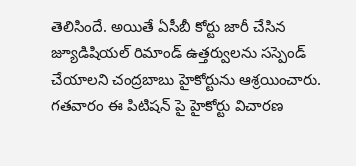తెలిసిందే. అయితే ఏసీబీ కోర్టు జారీ చేసిన జ్యూడిషియల్ రిమాండ్ ఉత్తర్వులను సస్పెండ్ చేయాలని చంద్రబాబు హైకోర్టును ఆశ్రయించారు. గతవారం ఈ పిటిషన్ పై హైకోర్టు విచారణ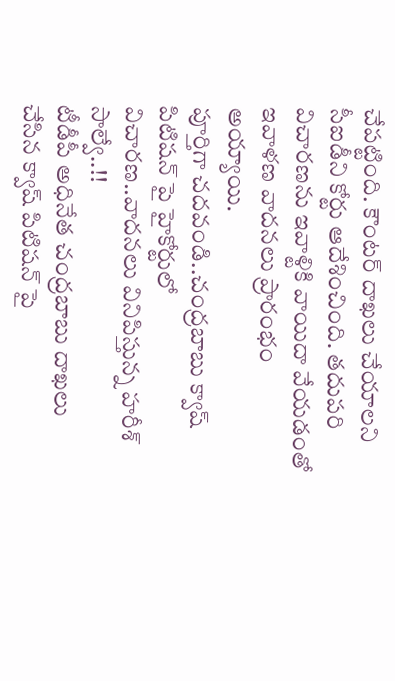చేపట్టింది. కౌంటర్ దాఖలు చేయాలని సీఐడీని కోర్టు ఆదేశించింది. తదుపరి విచారణను ఇవాళ్టికి వాయిదా వేయడంతో ఇవాళణ వాదనలు ప్రారంభం అయ్యాయి.
పూర్తిగా చదవండి..చంద్రబాబు క్వాష్ పిటిషన్ పై హైకోర్టులో విచారణ..వాదనలు వినిపిస్తున్న హరీశ్ సాల్వే..!!
టీడీపీ అధినేత చంద్రబాబు దాఖలు చేసిన క్వాష్ పిటిషన్ పై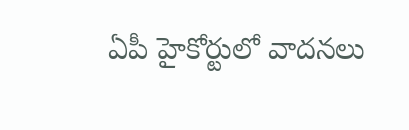ఏపీ హైకోర్టులో వాదనలు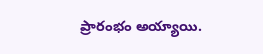ప్రారంభం అయ్యాయి.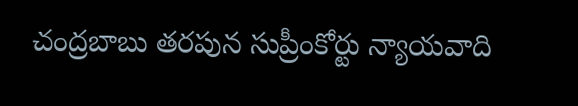చంద్రబాబు తరపున సుప్రీంకోర్టు న్యాయవాది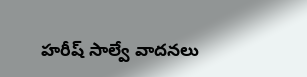హరీష్ సాల్వే వాదనలు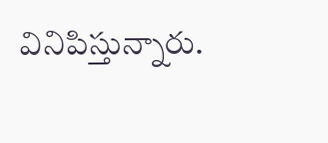వినిపిస్తున్నారు.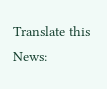Translate this News: